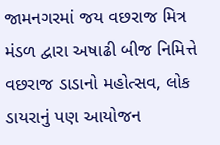જામનગરમાં જય વછરાજ મિત્ર મંડળ દ્વારા અષાઢી બીજ નિમિત્તે વછરાજ ડાડાનો મહોત્સવ, લોક ડાયરાનું પણ આયોજન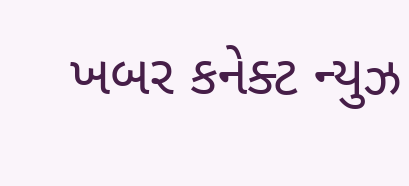ખબર કનેક્ટ ન્યુઝ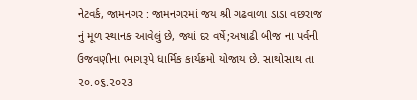નેટવર્ક, જામનગર : જામનગરમાં જય શ્રી ગઢવાળા ડાડા વછરાજ નું મૂળ સ્થાનક આવેલું છે, જ્યાં દર વર્ષે;અષાઢી બીજ ના પર્વની ઉજવણીના ભાગરૂપે ધાર્મિક કાર્યક્રમો યોજાય છે. સાથોસાથ તા ૨૦.૦૬.૨૦૨૩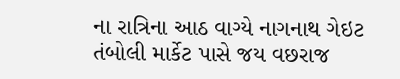ના રાત્રિના આઠ વાગ્યે નાગનાથ ગેઇટ તંબોલી માર્કેટ પાસે જય વછરાજ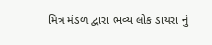મિત્ર મંડળ દ્વારા ભવ્ય લોક ડાયરા નું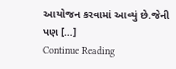આયોજન કરવામાં આવ્યું છે.જેની પણ […]
Continue Reading